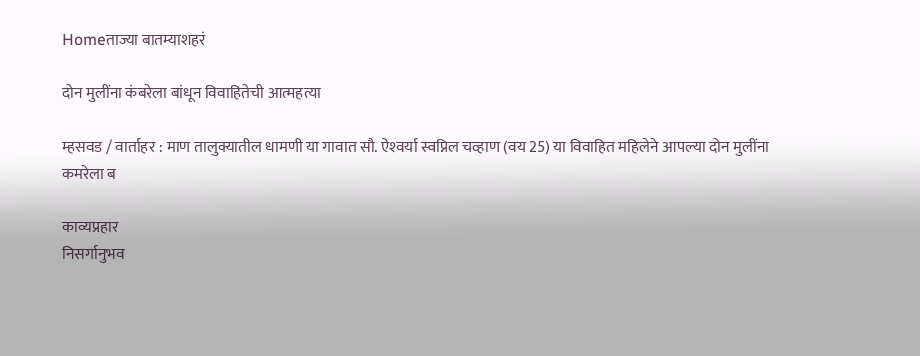Homeताज्या बातम्याशहरं

दोन मुलींना कंबरेला बांधून विवाहितेची आत्महत्या

म्हसवड / वार्ताहर : माण तालुक्यातील धामणी या गावात सौ. ऐश्‍वर्या स्वप्निल चव्हाण (वय 25) या विवाहित महिलेने आपल्या दोन मुलींना कमरेला ब

काव्यप्रहार
निसर्गानुभव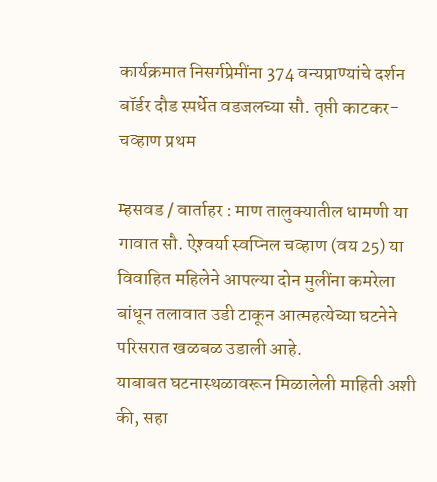कार्यक्रमात निसर्गप्रेमींना 374 वन्यप्राण्यांचे दर्शन
बॉर्डर दौड स्पर्धेत वडजलच्या सौ. तृप्ती काटकर-चव्हाण प्रथम

म्हसवड / वार्ताहर : माण तालुक्यातील धामणी या गावात सौ. ऐश्‍वर्या स्वप्निल चव्हाण (वय 25) या विवाहित महिलेने आपल्या दोन मुलींना कमरेला बांधून तलावात उडी टाकून आत्महत्येच्या घटनेने परिसरात खळबळ उडाली आहे.
याबाबत घटनास्थळावरून मिळालेली माहिती अशी की, सहा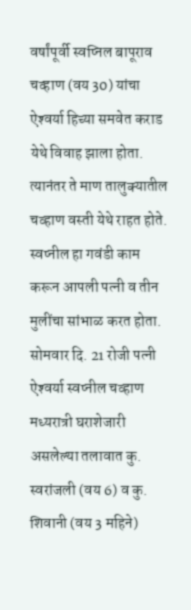वर्षांपूर्वी स्वप्निल बापूराव चव्हाण (वय 30) यांचा ऐश्‍वर्या हिच्या समवेत कराड येथे विवाह झाला होता. त्यानंतर ते माण तालुक्यातील चव्हाण वस्ती येथे राहत होते. स्वप्नील हा गवंडी काम करून आपली पत्नी व तीन मुलींचा सांभाळ करत होता. सोमवार दि. 21 रोजी पत्नी ऐश्‍वर्या स्वप्नील चव्हाण मध्यरात्री घराशेजारी असलेल्या तलावात कु. स्वरांजली (वय 6) व कु. शिवानी (वय 3 महिने)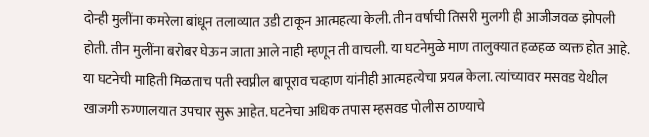दोन्ही मुलींना कमरेला बांधून तलाव्यात उडी टाकून आत्महत्या केली. तीन वर्षाची तिसरी मुलगी ही आजीजवळ झोपली होती. तीन मुलींना बरोबर घेऊन जाता आले नाही म्हणून ती वाचली. या घटनेमुळे माण तालुक्यात हळहळ व्यक्त होत आहे.
या घटनेची माहिती मिळताच पती स्वप्नील बापूराव चव्हाण यांनीही आत्महत्येचा प्रयत्न केला. त्यांच्यावर मसवड येथील खाजगी रुग्णालयात उपचार सुरू आहेत. घटनेचा अधिक तपास म्हसवड पोलीस ठाण्याचे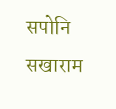सपोनि सखाराम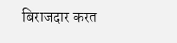बिराजदार करत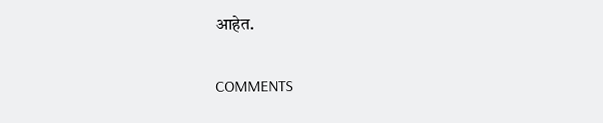आहेत.

COMMENTS